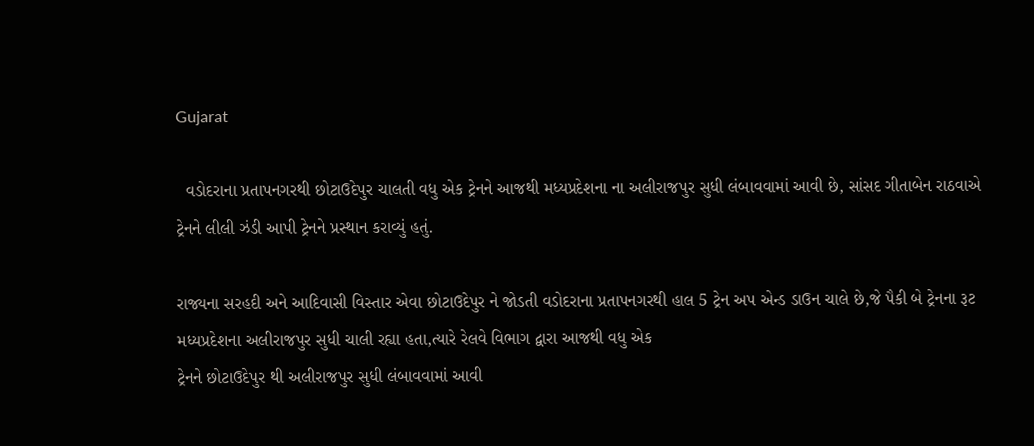Gujarat

  વડોદરાના પ્રતાપનગરથી છોટાઉદેપુર ચાલતી વધુ એક ટ્રેનને આજથી મધ્યપ્રદેશના ના અલીરાજપુર સુધી લંબાવવામાં આવી છે, સાંસદ ગીતાબેન રાઠવાએ ટ્રેનને લીલી ઝંડી આપી ટ્રેનને પ્રસ્થાન કરાવ્યું હતું.

રાજ્યના સરહદી અને આદિવાસી વિસ્તાર એવા છોટાઉદેપુર ને જોડતી વડોદરાના પ્રતાપનગરથી હાલ 5 ટ્રેન અપ એન્ડ ડાઉન ચાલે છે,જે પૈકી બે ટ્રેનના રૂટ મધ્યપ્રદેશના અલીરાજપુર સુધી ચાલી રહ્યા હતા,ત્યારે રેલવે વિભાગ દ્વારા આજથી વધુ એક
ટ્રેનને છોટાઉદેપુર થી અલીરાજપુર સુધી લંબાવવામાં આવી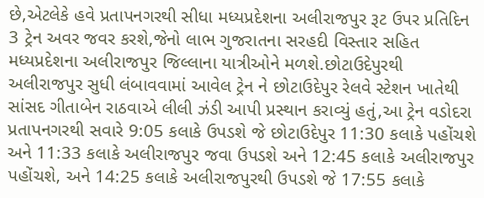છે,એટલેકે હવે પ્રતાપનગરથી સીધા મધ્યપ્રદેશના અલીરાજપુર રૂટ ઉપર પ્રતિદિન 3 ટ્રેન અવર જવર કરશે,જેનો લાભ ગુજરાતના સરહદી વિસ્તાર સહિત મધ્યપ્રદેશના અલીરાજપુર જિલ્લાના યાત્રીઓને મળશે.છોટાઉદેપુરથી અલીરાજપુર સુધી લંબાવવામાં આવેલ ટ્રેન ને છોટાઉદેપુર રેલવે સ્ટેશન ખાતેથી સાંસદ ગીતાબેન રાઠવાએ લીલી ઝંડી આપી પ્રસ્થાન કરાવ્યું હતું,આ ટ્રેન વડોદરા પ્રતાપનગરથી સવારે 9:05 કલાકે ઉપડશે જે છોટાઉદેપુર 11:30 કલાકે પહોંચશે અને 11:33 કલાકે અલીરાજપુર જવા ઉપડશે અને 12:45 કલાકે અલીરાજપુર પહોંચશે, અને 14:25 કલાકે અલીરાજપુરથી ઉપડશે જે 17:55 કલાકે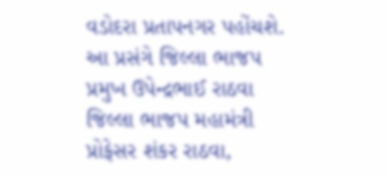વડોદરા પ્રતાપનગર પહોંચશે. આ પ્રસંગે જિલ્લા ભાજપ પ્રમુખ ઉપેન્દ્રભાઈ રાઠવા જિલ્લા ભાજપ મહામંત્રી પ્રોફેસર શંકર રાઠવા,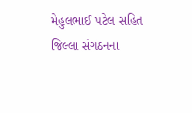મેહુલભાઈ પટેલ સહિત જિલ્લા સંગઠનના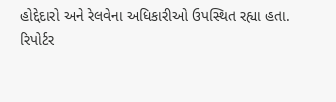હોદ્દેદારો અને રેલવેના અધિકારીઓ ઉપસ્થિત રહ્યા હતા.
રિપોર્ટર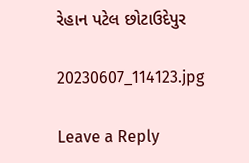રેહાન પટેલ છોટાઉદેપુર

20230607_114123.jpg

Leave a Reply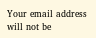Your email address will not be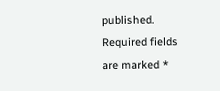published. Required fields are marked *